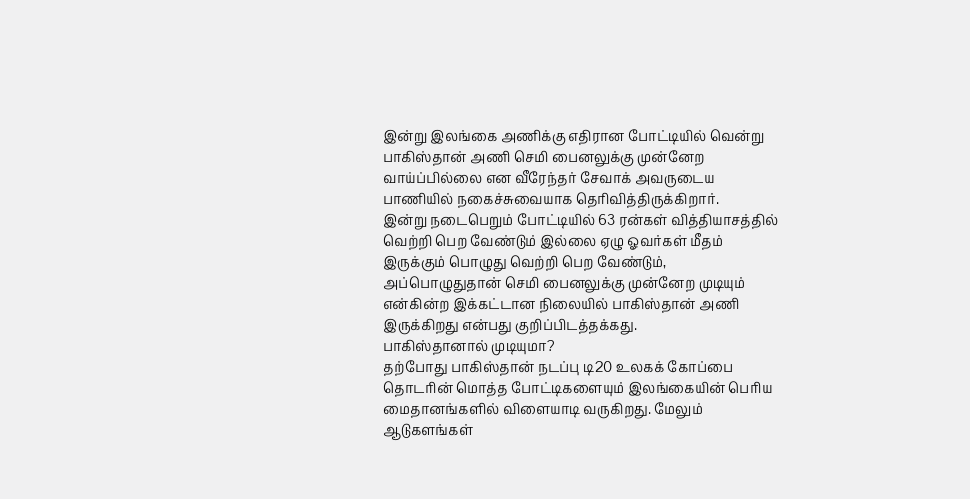இன்று இலங்கை அணிக்கு எதிரான போட்டியில் வென்று பாகிஸ்தான் அணி செமி பைனலுக்கு முன்னேற வாய்ப்பில்லை என வீரேந்தர் சேவாக் அவருடைய பாணியில் நகைச்சுவையாக தெரிவித்திருக்கிறார்.
இன்று நடைபெறும் போட்டியில் 63 ரன்கள் வித்தியாசத்தில் வெற்றி பெற வேண்டும் இல்லை ஏழு ஓவர்கள் மீதம் இருக்கும் பொழுது வெற்றி பெற வேண்டும், அப்பொழுதுதான் செமி பைனலுக்கு முன்னேற முடியும் என்கின்ற இக்கட்டான நிலையில் பாகிஸ்தான் அணி இருக்கிறது என்பது குறிப்பிடத்தக்கது.
பாகிஸ்தானால் முடியுமா?
தற்போது பாகிஸ்தான் நடப்பு டி20 உலகக் கோப்பை தொடரின் மொத்த போட்டிகளையும் இலங்கையின் பெரிய மைதானங்களில் விளையாடி வருகிறது. மேலும் ஆடுகளங்கள்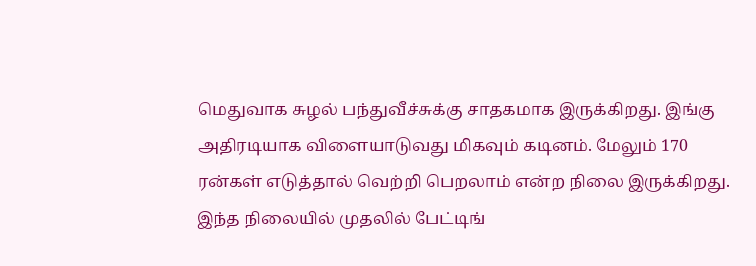மெதுவாக சுழல் பந்துவீச்சுக்கு சாதகமாக இருக்கிறது. இங்கு அதிரடியாக விளையாடுவது மிகவும் கடினம். மேலும் 170 ரன்கள் எடுத்தால் வெற்றி பெறலாம் என்ற நிலை இருக்கிறது.
இந்த நிலையில் முதலில் பேட்டிங்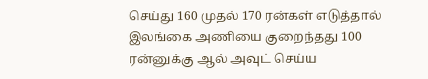செய்து 160 முதல் 170 ரன்கள் எடுத்தால் இலங்கை அணியை குறைந்தது 100 ரன்னுக்கு ஆல் அவுட் செய்ய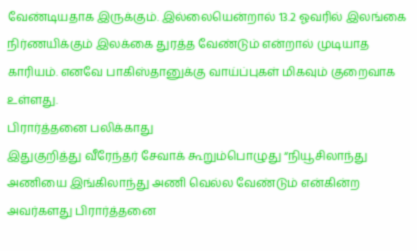வேண்டியதாக இருக்கும். இல்லையென்றால் 13.2 ஓவரில் இலங்கை நிர்ணயிக்கும் இலக்கை துரத்த வேண்டும் என்றால் முடியாத காரியம். எனவே பாகிஸ்தானுக்கு வாய்ப்புகள் மிகவும் குறைவாக உள்ளது.
பிரார்த்தனை பலிக்காது
இதுகுறித்து வீரேந்தர் சேவாக் கூறும்பொழுது “நியூசிலாந்து அணியை இங்கிலாந்து அணி வெல்ல வேண்டும் என்கின்ற அவர்களது பிரார்த்தனை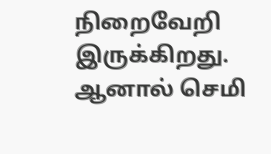நிறைவேறி இருக்கிறது. ஆனால் செமி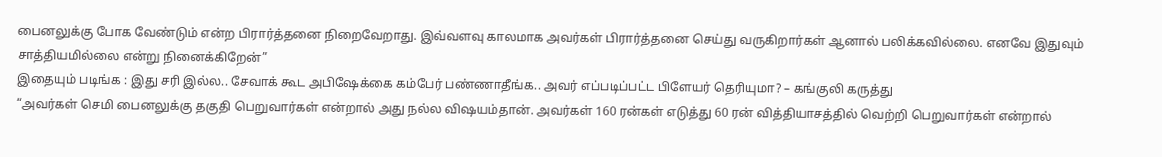பைனலுக்கு போக வேண்டும் என்ற பிரார்த்தனை நிறைவேறாது. இவ்வளவு காலமாக அவர்கள் பிரார்த்தனை செய்து வருகிறார்கள் ஆனால் பலிக்கவில்லை. எனவே இதுவும் சாத்தியமில்லை என்று நினைக்கிறேன்”
இதையும் படிங்க : இது சரி இல்ல.. சேவாக் கூட அபிஷேக்கை கம்பேர் பண்ணாதீங்க.. அவர் எப்படிப்பட்ட பிளேயர் தெரியுமா? – கங்குலி கருத்து
“அவர்கள் செமி பைனலுக்கு தகுதி பெறுவார்கள் என்றால் அது நல்ல விஷயம்தான். அவர்கள் 160 ரன்கள் எடுத்து 60 ரன் வித்தியாசத்தில் வெற்றி பெறுவார்கள் என்றால்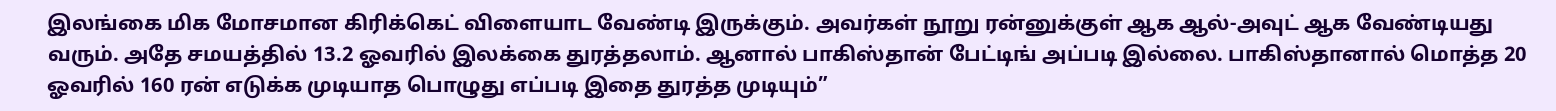இலங்கை மிக மோசமான கிரிக்கெட் விளையாட வேண்டி இருக்கும். அவர்கள் நூறு ரன்னுக்குள் ஆக ஆல்-அவுட் ஆக வேண்டியது வரும். அதே சமயத்தில் 13.2 ஓவரில் இலக்கை துரத்தலாம். ஆனால் பாகிஸ்தான் பேட்டிங் அப்படி இல்லை. பாகிஸ்தானால் மொத்த 20 ஓவரில் 160 ரன் எடுக்க முடியாத பொழுது எப்படி இதை துரத்த முடியும்”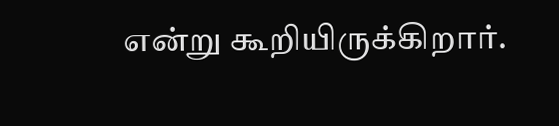என்று கூறியிருக்கிறார்.